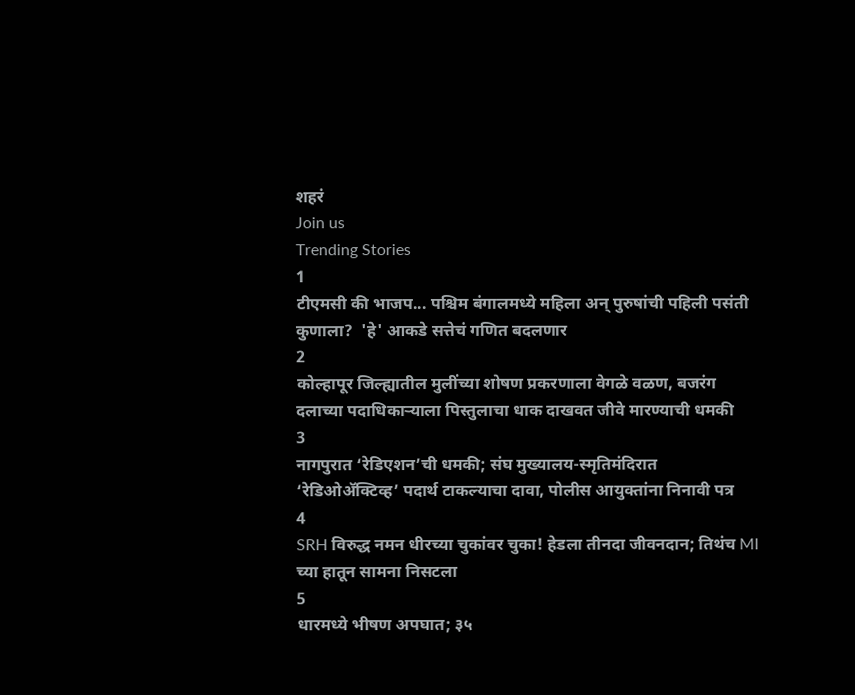शहरं
Join us
Trending Stories
1
टीएमसी की भाजप... पश्चिम बंगालमध्ये महिला अन् पुरुषांची पहिली पसंती कुणाला?  'हे' आकडे सत्तेचं गणित बदलणार
2
कोल्हापूर जिल्ह्यातील मुलींच्या शोषण प्रकरणाला वेगळे वळण, बजरंग दलाच्या पदाधिकाऱ्याला पिस्तुलाचा धाक दाखवत जीवे मारण्याची धमकी
3
नागपुरात ‘रेडिएशन’ची धमकी; संघ मुख्यालय-स्मृतिमंदिरात ‘रेडिओॲक्टिव्ह’ पदार्थ टाकल्याचा दावा, पोलीस आयुक्तांना निनावी पत्र
4
SRH विरुद्ध नमन धीरच्या चुकांवर चुका! हेडला तीनदा जीवनदान; तिथंच MI च्या हातून सामना निसटला
5
धारमध्ये भीषण अपघात; ३५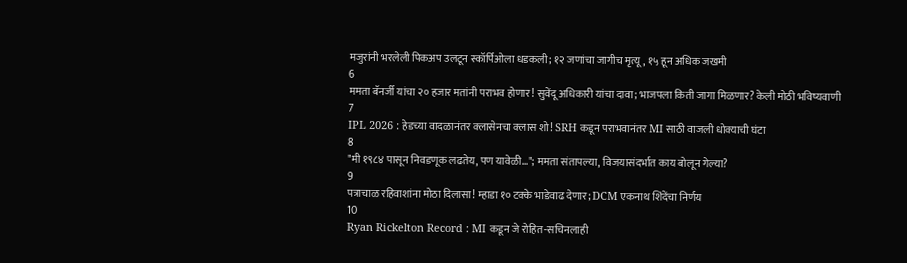मजुरांनी भरलेली पिकअप उलटून स्कॉर्पिओला धडकली; १२ जणांचा जागीच मृत्यू, १५ हून अधिक जखमी
6
ममता बॅनर्जी यांचा २० हजार मतांनी पराभव होणार! सुवेंदू अधिकारी यांचा दावा; भाजपला किती जागा मिळणार? केली मोठी भविष्यवाणी
7
IPL 2026 : हेडच्या वादळानंतर क्लासेनचा क्लास शो! SRH कडून पराभवानंतर MI साठी वाजली धोक्याची घंटा
8
"मी १९८४ पासून निवडणूक लढतेय, पण यावेळी..."; ममता संतापल्या, विजयासंदर्भात काय बोलून गेल्या?
9
पत्राचाळ रहिवाशांना मोठा दिलासा! म्हाडा १० टक्के भाडेवाढ देणार; DCM एकनाथ शिंदेंचा निर्णय
10
Ryan Rickelton Record : MI कडून जे रोहित-सचिनलाही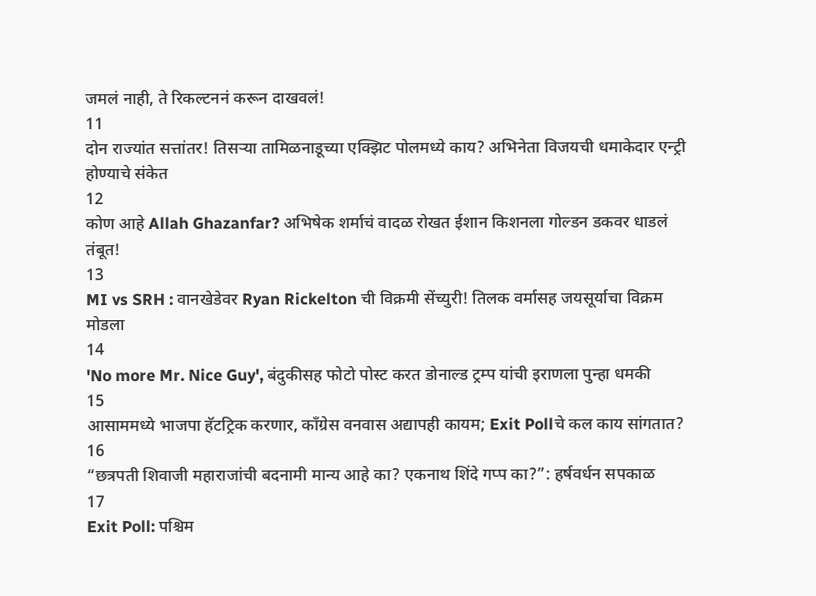जमलं नाही, ते रिकल्टननं करून दाखवलं!
11
दोन राज्यांत सत्तांतर! तिसऱ्या तामिळनाडूच्या एक्झिट पोलमध्ये काय? अभिनेता विजयची धमाकेदार एन्ट्री होण्याचे संकेत
12
कोण आहे Allah Ghazanfar? अभिषेक शर्माचं वादळ रोखत ईशान किशनला गोल्डन डकवर धाडलं तंबूत!
13
MI vs SRH : वानखेडेवर Ryan Rickelton ची विक्रमी सेंच्युरी! तिलक वर्मासह जयसूर्याचा विक्रम मोडला
14
'No more Mr. Nice Guy', बंदुकीसह फोटो पोस्ट करत डोनाल्ड ट्रम्प यांची इराणला पुन्हा धमकी
15
आसाममध्ये भाजपा हॅटट्रिक करणार, काँग्रेस वनवास अद्यापही कायम; Exit Pollचे कल काय सांगतात?
16
“छत्रपती शिवाजी महाराजांची बदनामी मान्य आहे का? एकनाथ शिंदे गप्प का?”: हर्षवर्धन सपकाळ
17
Exit Poll: पश्चिम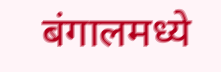बंगालमध्ये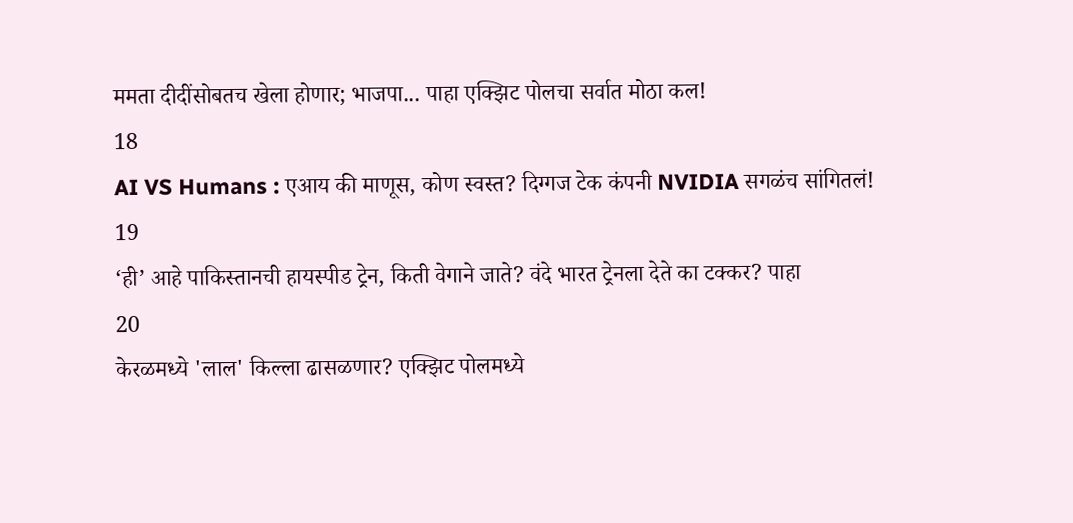ममता दीदींसोबतच खेला होणार; भाजपा... पाहा एक्झिट पोलचा सर्वात मोठा कल!
18
AI VS Humans : एआय की माणूस, कोण स्वस्त? दिग्गज टेक कंपनी NVIDIA सगळंच सांगितलं!
19
‘ही’ आहे पाकिस्तानची हायस्पीड ट्रेन, किती वेगाने जाते? वंदे भारत ट्रेनला देते का टक्कर? पाहा
20
केरळमध्ये 'लाल' किल्ला ढासळणार? एक्झिट पोलमध्ये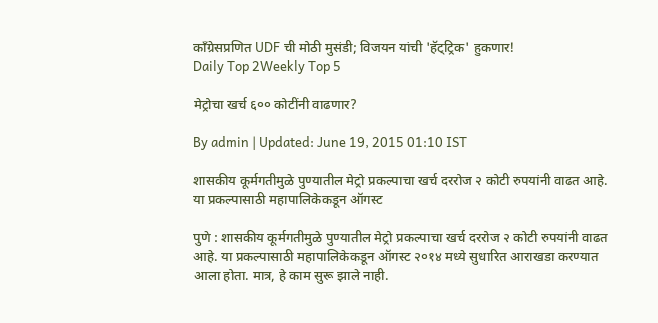काँग्रेसप्रणित UDF ची मोठी मुसंडी; विजयन यांची 'हॅट्ट्रिक' हुकणार!
Daily Top 2Weekly Top 5

मेट्रोचा खर्च ६०० कोटींनी वाढणार?

By admin | Updated: June 19, 2015 01:10 IST

शासकीय कूर्मगतीमुळे पुण्यातील मेट्रो प्रकल्पाचा खर्च दररोज २ कोटी रुपयांनी वाढत आहे. या प्रकल्पासाठी महापालिकेकडून ऑगस्ट

पुणे : शासकीय कूर्मगतीमुळे पुण्यातील मेट्रो प्रकल्पाचा खर्च दररोज २ कोटी रुपयांनी वाढत आहे. या प्रकल्पासाठी महापालिकेकडून ऑगस्ट २०१४ मध्ये सुधारित आराखडा करण्यात आला होता. मात्र, हे काम सुरू झाले नाही.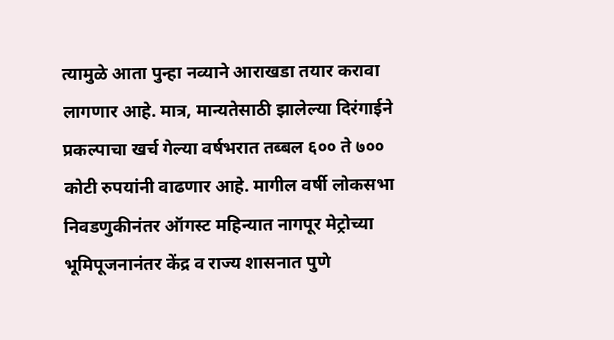त्यामुळे आता पुन्हा नव्याने आराखडा तयार करावा लागणार आहे. मात्र, मान्यतेसाठी झालेल्या दिरंगाईने प्रकल्पाचा खर्च गेल्या वर्षभरात तब्बल ६०० ते ७०० कोटी रुपयांनी वाढणार आहे. मागील वर्षी लोकसभा निवडणुकीनंतर ऑगस्ट महिन्यात नागपूर मेट्रोच्या भूमिपूजनानंतर केंद्र व राज्य शासनात पुणे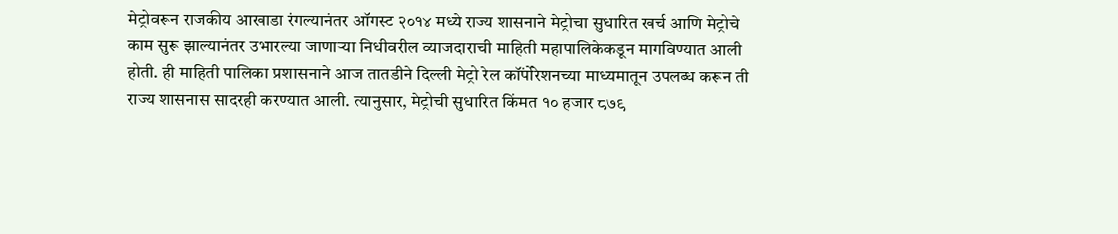मेट्रोवरून राजकीय आखाडा रंगल्यानंतर ऑगस्ट २०१४ मध्ये राज्य शासनाने मेट्रोचा सुधारित खर्च आणि मेट्रोचे काम सुरू झाल्यानंतर उभारल्या जाणाऱ्या निधीवरील व्याजदाराची माहिती महापालिकेकडून मागविण्यात आली होती. ही माहिती पालिका प्रशासनाने आज तातडीने दिल्ली मेट्रो रेल कॉंर्पोरेशनच्या माध्यमातून उपलब्ध करून ती राज्य शासनास सादरही करण्यात आली. त्यानुसार, मेट्रोची सुधारित किंमत १० हजार ८७९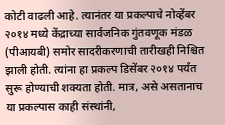कोटी वाढली आहे. त्यानंतर या प्रकल्पाचे नोव्हेंबर २०१४ मध्ये केंद्राच्या सार्वजनिक गुंतवणूक मंडळ (पीआयबी) समोर सादरीकरणाची तारीखही निश्चित झाली होती. त्यांना हा प्रकल्प डिसेंबर २०१४ पर्यंत सुरू होण्याची शक्यता होती. मात्र, असे असतानाच या प्रकल्पास काही संस्थांनी,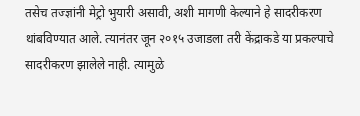तसेच तज्ज्ञांनी मेट्रो भुयारी असावी, अशी मागणी केल्याने हे सादरीकरण थांबविण्यात आले. त्यानंतर जून २०१५ उजाडला तरी केंद्राकडे या प्रकल्पाचे सादरीकरण झालेले नाही. त्यामुळे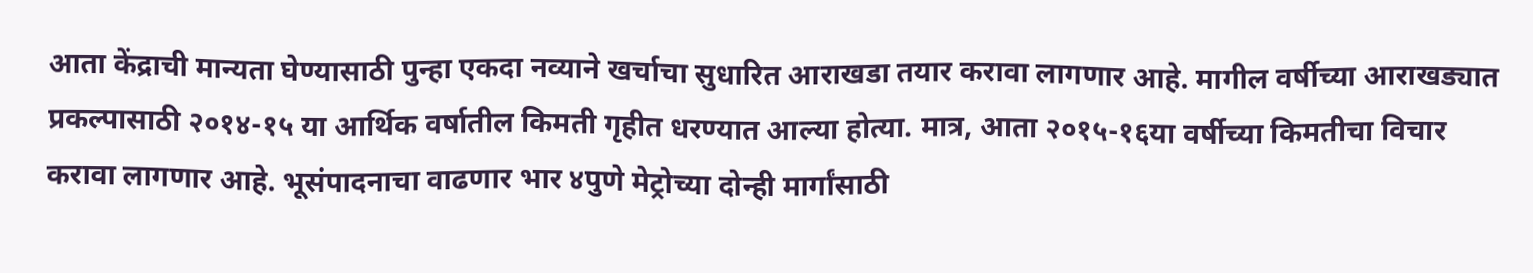आता केंद्राची मान्यता घेण्यासाठी पुन्हा एकदा नव्याने खर्चाचा सुधारित आराखडा तयार करावा लागणार आहे. मागील वर्षीच्या आराखड्यात प्रकल्पासाठी २०१४-१५ या आर्थिक वर्षातील किमती गृहीत धरण्यात आल्या होत्या. मात्र, आता २०१५-१६या वर्षीच्या किमतीचा विचार करावा लागणार आहे. भूसंपादनाचा वाढणार भार ४पुणे मेट्रोच्या दोन्ही मार्गांसाठी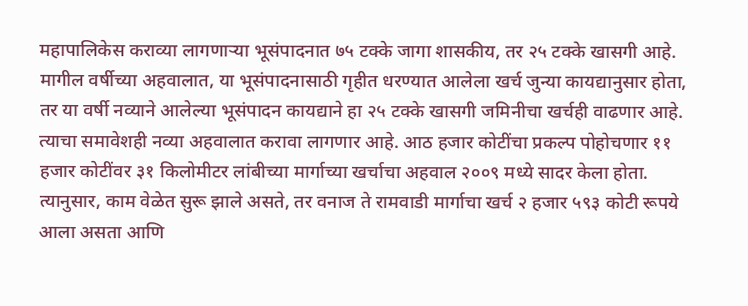महापालिकेस कराव्या लागणाऱ्या भूसंपादनात ७५ टक्के जागा शासकीय, तर २५ टक्के खासगी आहे. मागील वर्षीच्या अहवालात, या भूसंपादनासाठी गृहीत धरण्यात आलेला खर्च जुन्या कायद्यानुसार होता, तर या वर्षी नव्याने आलेल्या भूसंपादन कायद्याने हा २५ टक्के खासगी जमिनीचा खर्चही वाढणार आहे. त्याचा समावेशही नव्या अहवालात करावा लागणार आहे. आठ हजार कोटींचा प्रकल्प पोहोचणार ११ हजार कोटींवर ३१ किलोमीटर लांबीच्या मार्गाच्या खर्चाचा अहवाल २००९ मध्ये सादर केला होता. त्यानुसार, काम वेळेत सुरू झाले असते, तर वनाज ते रामवाडी मार्गाचा खर्च २ हजार ५९३ कोटी रूपये आला असता आणि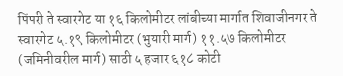पिंपरी ते स्वारगेट या १६ किलोमीटर लांबीच्या मार्गात शिवाजीनगर ते स्वारगेट ५.१९ किलोमीटर (भुयारी मार्ग) ११.५७ किलोमीटर (जमिनीवरील मार्ग) साठी ५ हजार ६१८ कोटी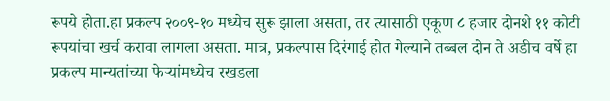रूपये होता.हा प्रकल्प २००९-१० मध्येच सुरू झाला असता, तर त्यासाठी एकूण ८ हजार दोनशे ११ कोटी रूपयांचा खर्च करावा लागला असता. मात्र, प्रकल्पास दिरंगाई होत गेल्याने तब्बल दोन ते अडीच वर्षे हा प्रकल्प मान्यतांच्या फेऱ्यांमध्येच रखडला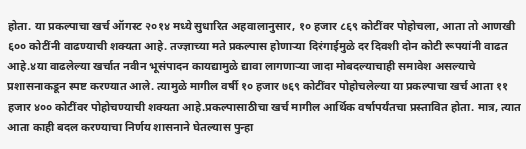होता. या प्रकल्पाचा खर्च ऑगस्ट २०१४ मध्ये सुधारित अहवालानुसार, १० हजार ८६९ कोटींवर पोहोचला, आता तो आणखी ६०० कोटींनी वाढण्याची शक्यता आहे. तज्ज्ञाच्या मते प्रकल्पास होणाऱ्या दिरंगाईमुळे दर दिवशी दोन कोटी रूपयांनी वाढत आहे.४या वाढलेल्या खर्चात नवीन भूसंपादन कायद्यामुळे द्यावा लागणाऱ्या जादा मोबदल्याचाही समावेश असल्याचे प्रशासनाकडून स्पष्ट करण्यात आले. त्यामुळे मागील वर्षी १० हजार ७६९ कोटींवर पोहोचलेल्या या प्रकल्पाचा खर्च आता ११ हजार ४०० कोटींवर पोहोचण्याची शक्यता आहे.प्रकल्पासाठीचा खर्च मागील आर्थिक वर्षापर्यंतचा प्रस्तावित होता. मात्र, त्यात आता काही बदल करण्याचा निर्णय शासनाने घेतल्यास पुन्हा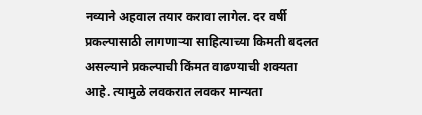नव्याने अहवाल तयार करावा लागेल. दर वर्षी प्रकल्पासाठी लागणाऱ्या साहित्याच्या किमती बदलत असल्याने प्रकल्पाची किंमत वाढण्याची शक्यता आहे. त्यामुळे लवकरात लवकर मान्यता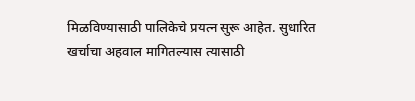मिळविण्यासाठी पालिकेचे प्रयत्न सुरू आहेत. सुधारित खर्चाचा अहवाल मागितल्यास त्यासाठी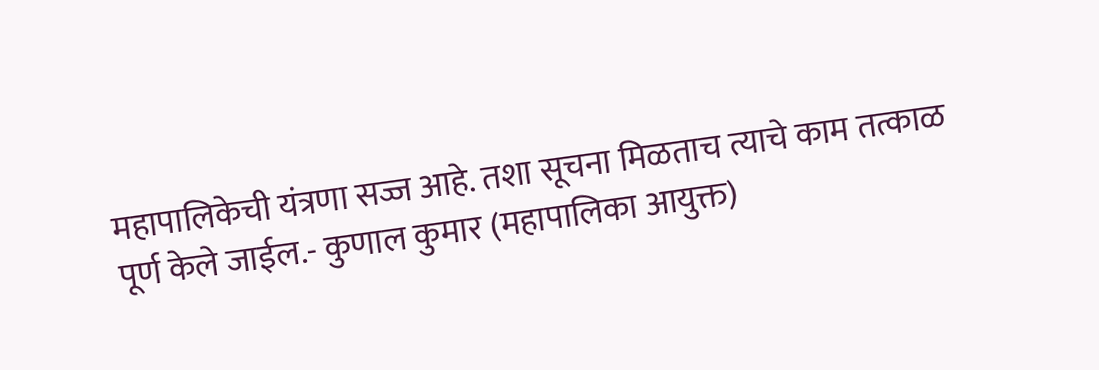महापालिकेची यंत्रणा सज्ज आहे. तशा सूचना मिळताच त्याचे काम तत्काळ पूर्ण केले जाईल.- कुणाल कुमार (महापालिका आयुक्त)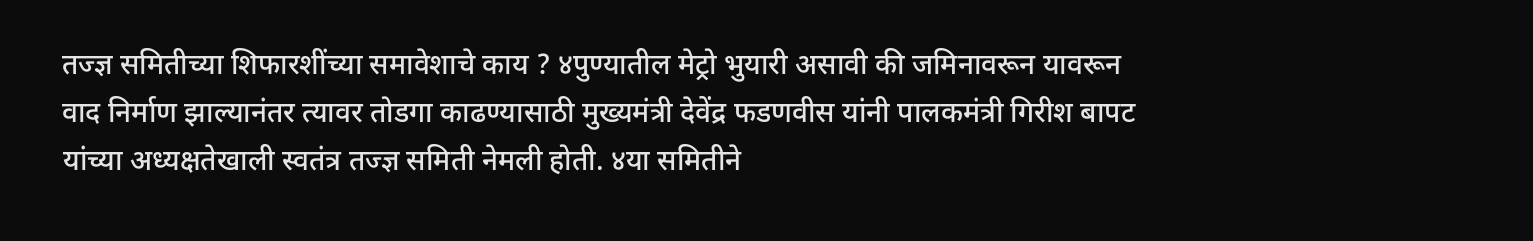तज्ज्ञ समितीच्या शिफारशींच्या समावेशाचे काय ? ४पुण्यातील मेट्रो भुयारी असावी की जमिनावरून यावरून वाद निर्माण झाल्यानंतर त्यावर तोडगा काढण्यासाठी मुख्यमंत्री देवेंद्र फडणवीस यांनी पालकमंत्री गिरीश बापट यांच्या अध्यक्षतेखाली स्वतंत्र तज्ज्ञ समिती नेमली होती. ४या समितीने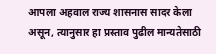आपला अहवाल राज्य शासनास सादर केला असून, त्यानुसार हा प्रस्ताव पुढील मान्यतेसाठी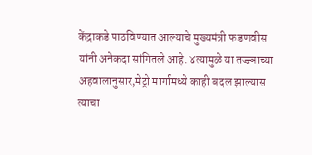केंद्राकडे पाठविण्यात आल्याचे मुख्यमंत्री फडणवीस यांनी अनेकदा सांगितले आहे. ४त्यामुळे या तज्ज्ञाच्या अहवालानुसार,मेट्रो मार्गामध्ये काही बदल झाल्यास त्याचा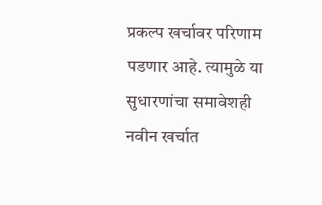प्रकल्प खर्चावर परिणाम पडणार आहे. त्यामुळे या सुधारणांचा समावेशही नवीन खर्चात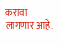करावा लागणार आहे.